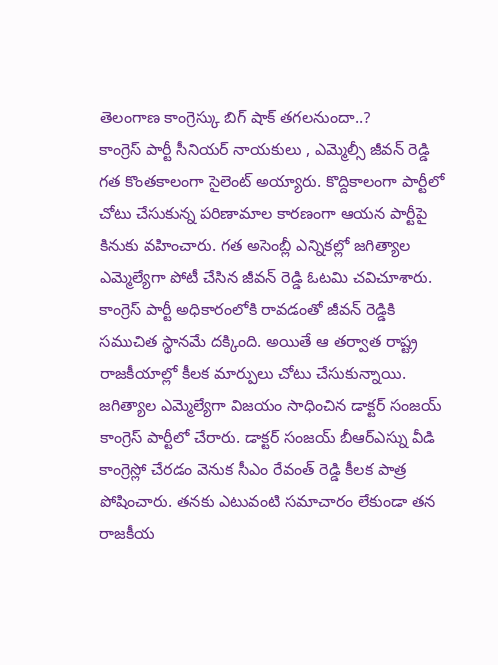తెలంగాణ కాంగ్రెస్కు బిగ్ షాక్ తగలనుందా..?
కాంగ్రెస్ పార్టీ సీనియర్ నాయకులు , ఎమ్మెల్సీ జీవన్ రెడ్డి గత కొంతకాలంగా సైలెంట్ అయ్యారు. కొద్దికాలంగా పార్టీలో చోటు చేసుకున్న పరిణామాల కారణంగా ఆయన పార్టీపై కినుకు వహించారు. గత అసెంబ్లీ ఎన్నికల్లో జగిత్యాల ఎమ్మెల్యేగా పోటీ చేసిన జీవన్ రెడ్డి ఓటమి చవిచూశారు. కాంగ్రెస్ పార్టీ అధికారంలోకి రావడంతో జీవన్ రెడ్డికి సముచిత స్థానమే దక్కింది. అయితే ఆ తర్వాత రాష్ట్ర రాజకీయాల్లో కీలక మార్పులు చోటు చేసుకున్నాయి.
జగిత్యాల ఎమ్మెల్యేగా విజయం సాధించిన డాక్టర్ సంజయ్ కాంగ్రెస్ పార్టీలో చేరారు. డాక్టర్ సంజయ్ బీఆర్ఎస్ను వీడి కాంగ్రెస్లో చేరడం వెనుక సీఎం రేవంత్ రెడ్డి కీలక పాత్ర పోషించారు. తనకు ఎటువంటి సమాచారం లేకుండా తన రాజకీయ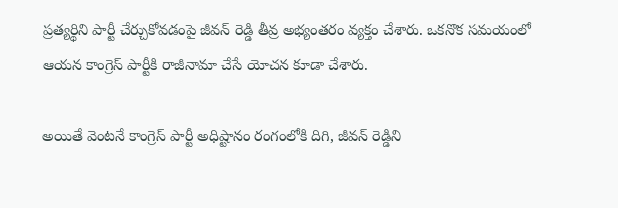ప్రత్యర్థిని పార్టీ చేర్చుకోవడంపై జీవన్ రెడ్డి తీవ్ర అభ్యంతరం వ్యక్తం చేశారు. ఒకనొక సమయంలో ఆయన కాంగ్రెస్ పార్టీకి రాజీనామా చేసే యోచన కూడా చేశారు.

అయితే వెంటనే కాంగ్రెస్ పార్టీ అధిష్టానం రంగంలోకి దిగి, జీవన్ రెడ్డిని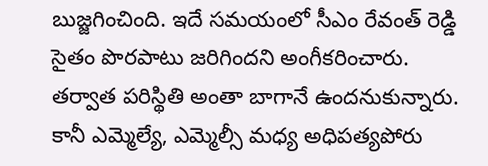బుజ్జగించింది. ఇదే సమయంలో సీఎం రేవంత్ రెడ్డి సైతం పొరపాటు జరిగిందని అంగీకరించారు. తర్వాత పరిస్థితి అంతా బాగానే ఉందనుకున్నారు. కానీ ఎమ్మెల్యే, ఎమ్మెల్సీ మధ్య అధిపత్యపోరు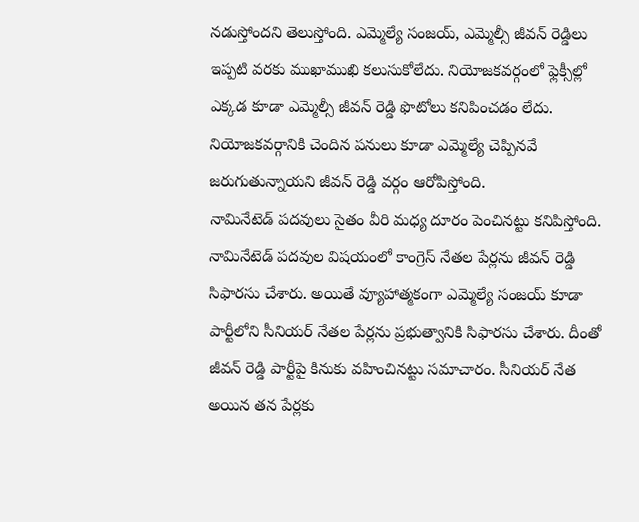నడుస్తోందని తెలుస్తోంది. ఎమ్మెల్యే సంజయ్, ఎమ్మెల్సీ జీవన్ రెడ్డిలు ఇప్పటి వరకు ముఖాముఖి కలుసుకోలేదు. నియోజకవర్గంలో ఫ్లెక్సీల్లో ఎక్కడ కూడా ఎమ్మెల్సీ జీవన్ రెడ్డి ఫొటోలు కనిపించడం లేదు. నియోజకవర్గానికి చెందిన పనులు కూడా ఎమ్మెల్యే చెప్పినవే జరుగుతున్నాయని జీవన్ రెడ్డి వర్గం ఆరోపిస్తోంది.
నామినేటెడ్ పదవులు సైతం వీరి మధ్య దూరం పెంచినట్టు కనిపిస్తోంది. నామినేటెడ్ పదవుల విషయంలో కాంగ్రెస్ నేతల పేర్లను జీవన్ రెడ్డి సిఫారసు చేశారు. అయితే వ్యూహాత్మకంగా ఎమ్మెల్యే సంజయ్ కూడా పార్టీలోని సీనియర్ నేతల పేర్లను ప్రభుత్వానికి సిఫారసు చేశారు. దీంతో జీవన్ రెడ్డి పార్టీపై కినుకు వహించినట్టు సమాచారం. సీనియర్ నేత అయిన తన పేర్లకు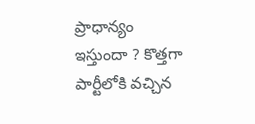ప్రాధాన్యం ఇస్తుందా ? కొత్తగా పార్టీలోకి వచ్చిన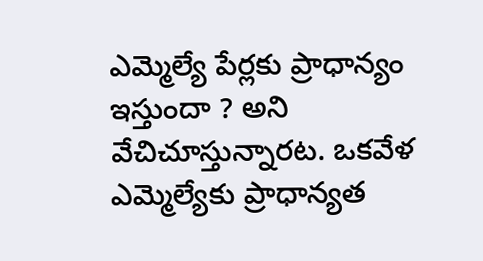ఎమ్మెల్యే పేర్లకు ప్రాధాన్యం ఇస్తుందా ? అని వేచిచూస్తున్నారట. ఒకవేళ ఎమ్మెల్యేకు ప్రాధాన్యత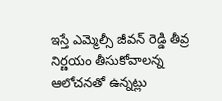ఇస్తే ఎమ్మెల్సీ జీవన్ రెడ్డి తీవ్ర నిర్ణయం తీసుకోవాలన్న ఆలోచనతో ఉన్నట్లు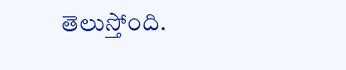తెలుస్తోంది.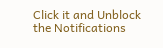Click it and Unblock the Notifications